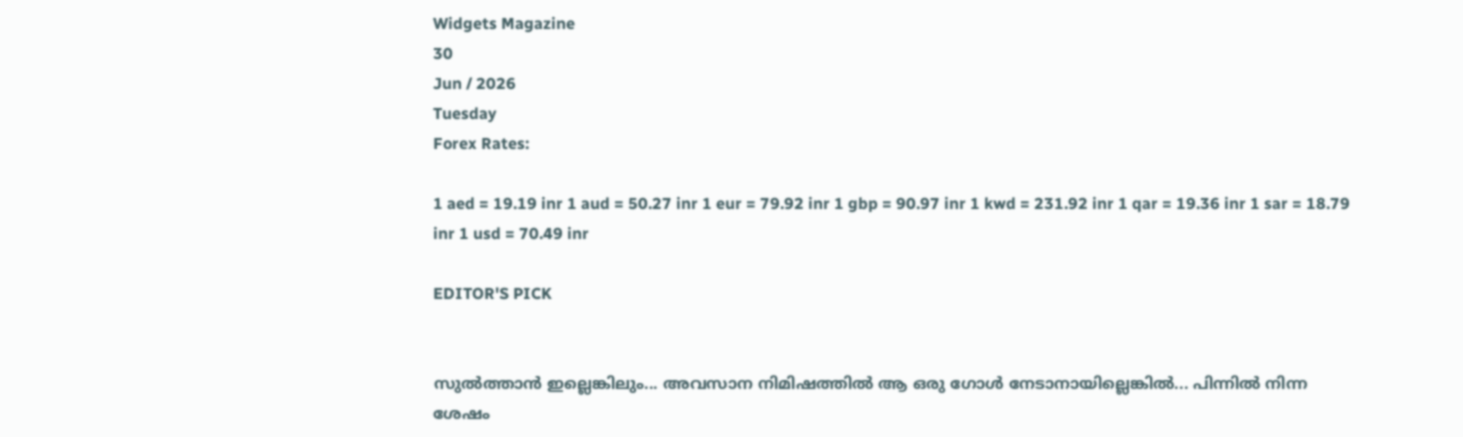Widgets Magazine
30
Jun / 2026
Tuesday
Forex Rates:

1 aed = 19.19 inr 1 aud = 50.27 inr 1 eur = 79.92 inr 1 gbp = 90.97 inr 1 kwd = 231.92 inr 1 qar = 19.36 inr 1 sar = 18.79 inr 1 usd = 70.49 inr

EDITOR'S PICK


സുൽത്താൻ ഇല്ലെങ്കിലും... അവസാന നിമിഷത്തിൽ ആ ഒരു ഗോൾ നേടാനായില്ലെങ്കിൽ... പിന്നിൽ നിന്ന ശേഷം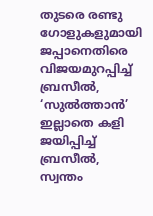തുടരെ രണ്ടു ഗോളുകളുമായി ജപ്പാനെതിരെ വിജയമുറപ്പിച്ച് ബ്രസീൽ, ‘സുൽത്താൻ’ ഇല്ലാതെ കളി ജയിപ്പിച്ച് ബ്രസീൽ, സ്വന്തം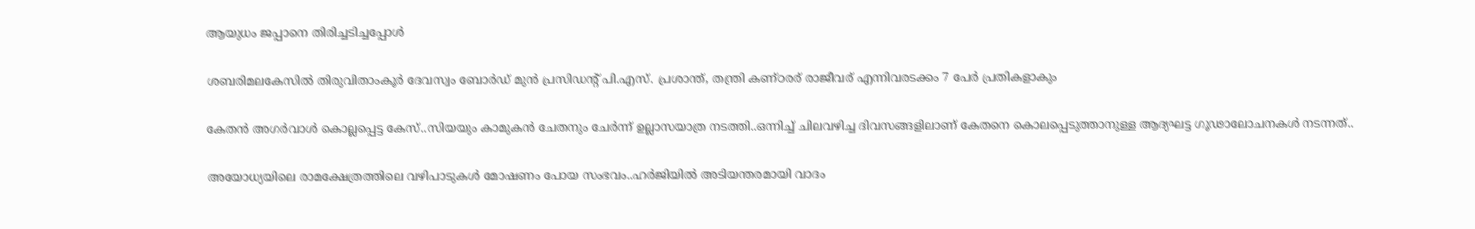ആയുധം ജപ്പാനെ തിരിച്ചടിച്ചപ്പോൾ


ശബരിമലകേസിൽ തിരുവിതാംകൂർ ദേവസ്വം ബോർഡ് മുൻ പ്രസിഡന്റ് പി.എസ്. പ്രശാന്ത്, തന്ത്രി കണ്ഠരര് രാജീവര് എന്നിവരടക്കം 7 പേർ പ്രതികളാകും


കേതന്‍ അഗര്‍വാള്‍ കൊല്ലപ്പെട്ട കേസ്..സിയയും കാമുകന്‍ ചേതനും ചേർന്ന് ഉല്ലാസയാത്ര നടത്തി..ഒന്നിച്ച് ചിലവഴിച്ച ദിവസങ്ങളിലാണ് കേതനെ കൊലപ്പെടുത്താനുള്ള ആദ്യഘട്ട ഗൂഢാലോചനകള്‍ നടന്നത്..


അയോധ്യയിലെ രാമക്ഷേത്രത്തിലെ വഴിപാടുകൾ മോഷണം പോയ സംഭവം..ഹർജിയിൽ അടിയന്തരമായി വാദം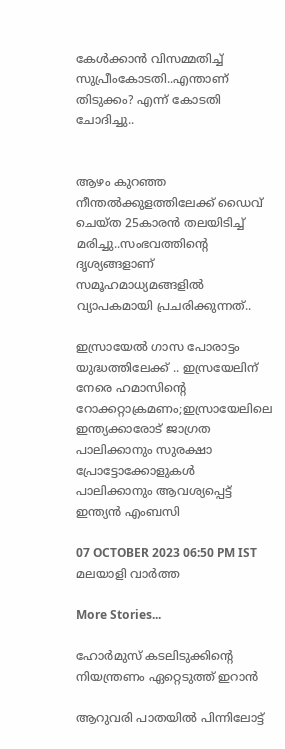കേൾക്കാൻ വിസമ്മതിച്ച് സുപ്രീംകോടതി..എന്താണ് തിടുക്കം? എന്ന് കോടതി ചോദിച്ചു..


ആഴം കുറഞ്ഞ നീന്തല്‍ക്കുളത്തിലേക്ക് ഡൈവ് ചെയ്ത 25കാരന്‍ തലയിടിച്ച് മരിച്ചു..സംഭവത്തിന്റെ ദൃശ്യങ്ങളാണ് സമൂഹമാധ്യമങ്ങളില്‍ വ്യാപകമായി പ്രചരിക്കുന്നത്..

ഇസ്രായേൽ ഗാസ പോരാട്ടം യുദ്ധത്തിലേക്ക് .. ഇസ്രയേലിന് നേരെ ഹമാസിന്റെ റോക്കറ്റാക്രമണം;ഇസ്രായേലിലെ ഇന്ത്യക്കാരോട് ജാഗ്രത പാലിക്കാനും സുരക്ഷാ പ്രോട്ടോക്കോളുകൾ പാലിക്കാനും ആവശ്യപ്പെട്ട് ഇന്ത്യൻ എംബസി

07 OCTOBER 2023 06:50 PM IST
മലയാളി വാര്‍ത്ത

More Stories...

ഹോര്‍മുസ് കടലിടുക്കിന്റെ നിയന്ത്രണം ഏറ്റെടുത്ത് ഇറാന്‍

ആറുവരി പാതയില്‍ പിന്നിലോട്ട്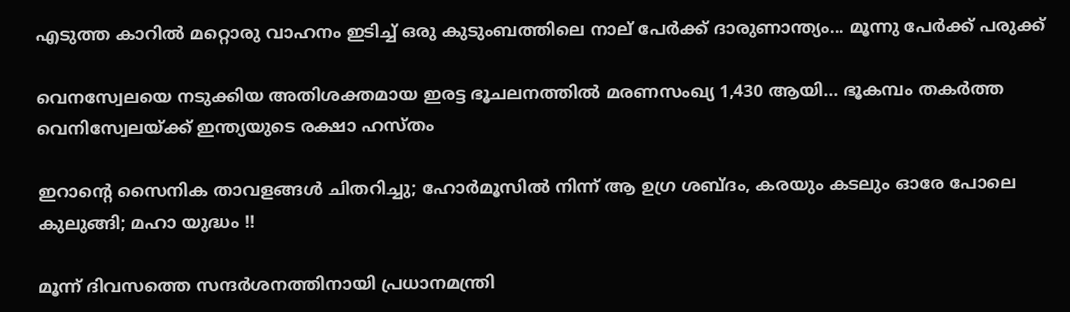എടുത്ത കാറില്‍ മറ്റൊരു വാഹനം ഇടിച്ച് ഒരു കുടുംബത്തിലെ നാല് പേര്‍ക്ക് ദാരുണാന്ത്യം... മൂന്നു പേർക്ക് പരുക്ക്

വെനസ്വേലയെ നടുക്കിയ അതിശക്തമായ ഇരട്ട ഭൂചലനത്തിൽ മരണസംഖ്യ 1,430 ആയി... ഭൂകമ്പം തകർത്ത വെനിസ്വേലയ്ക്ക് ഇന്ത്യയുടെ രക്ഷാ ഹസ്തം

ഇറാന്റെ സൈനിക താവളങ്ങൾ ചിതറിച്ചു; ഹോർമൂസിൽ നിന്ന് ആ ഉഗ്ര ശബ്ദം, കരയും കടലും ഓരേ പോലെ കുലുങ്ങി; മഹാ യുദ്ധം !!

മൂന്ന് ദിവസത്തെ സന്ദർശനത്തിനായി പ്രധാനമന്ത്രി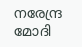നരേന്ദ്ര മോദി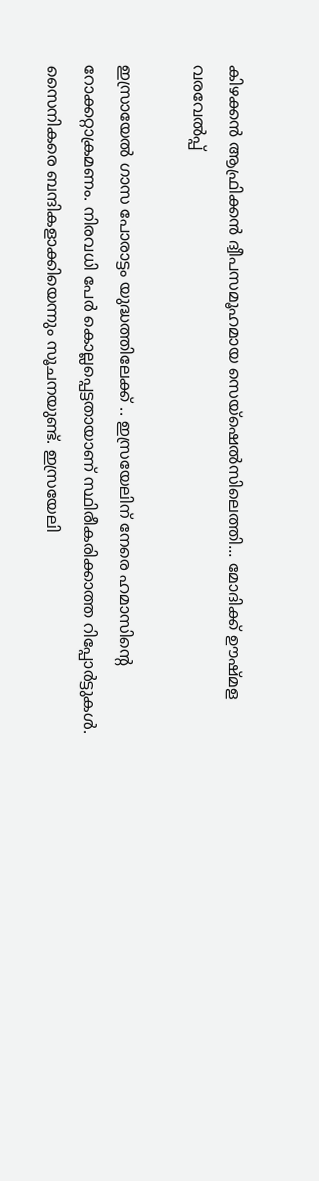കിഴക്കൻ ആഫ്രിക്കൻ ദ്വീപസമൂഹമായ സെയ്ഷെൽസിലെത്തി... മോദിക്ക് ഊഷ്മള വരവേൽപ്പ്

ഇസ്രായേൽ ഗാസ പോരാട്ടം യുദ്ധത്തിലേക്ക് .. ഇസ്രയേലിന് നേരെ ഹമാസിന്റെ റോക്കറ്റാക്രമണം. നിരവധി പേർ കൊല്ലപ്പെട്ടതായാണ് സ്ഥിരീകരിക്കാത്ത റിപ്പോർട്ടുകൾ. സൈനികരെ ബന്ദികളാക്കിയെന്നും സൂചനയുണ്ട്. ഇസ്രയേലി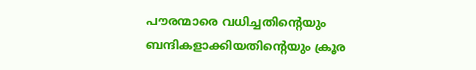പൗരന്മാരെ വധിച്ചതിന്റെയും ബന്ദികളാക്കിയതിന്റെയും ക്രൂര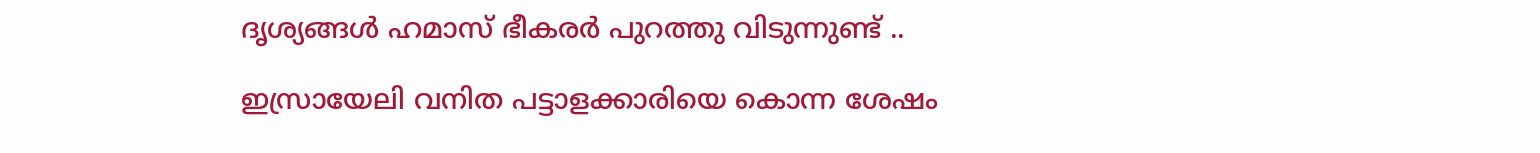ദൃശ്യങ്ങൾ ഹമാസ് ഭീകരർ പുറത്തു വിടുന്നുണ്ട് ..

ഇസ്രായേലി വനിത പട്ടാളക്കാരിയെ കൊന്ന ശേഷം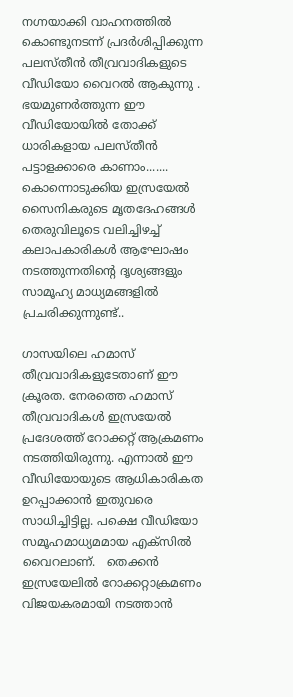നഗ്നയാക്കി വാഹനത്തില്‍ കൊണ്ടുനടന്ന് പ്രദര്‍ശിപ്പിക്കുന്ന പലസ്തീന്‍ തീവ്രവാദികളുടെ വീഡിയോ വൈറല്‍ ആകുന്നു . ഭയമുണര്‍ത്തുന്ന ഈ വീഡിയോയില്‍ തോക്ക് ധാരികളായ പലസ്തീന്‍ പട്ടാളക്കാരെ കാണാം....... കൊന്നൊടുക്കിയ ഇസ്രയേൽ സൈനികരുടെ മൃതദേഹങ്ങൾ തെരുവിലൂടെ വലിച്ചിഴച്ച് കലാപകാരികൾ ആഘോഷം നടത്തുന്നതിൻ്റെ ദൃശ്യങ്ങളും സാമൂഹ്യ മാധ്യമങ്ങളിൽ പ്രചരിക്കുന്നുണ്ട്..

ഗാസയിലെ ഹമാസ് തീവ്രവാദികളുടേതാണ് ഈ ക്രൂരത. നേരത്തെ ഹമാസ് തീവ്രവാദികള്‍ ഇസ്രയേല്‍ പ്രദേശത്ത് റോക്കറ്റ് ആക്രമണം നടത്തിയിരുന്നു. എന്നാല്‍ ഈ വീഡിയോയുടെ ആധികാരികത ഉറപ്പാക്കാന്‍ ഇതുവരെ സാധിച്ചിട്ടില്ല. പക്ഷെ വീഡിയോ സമൂഹമാധ്യമമായ എക്സില്‍ വൈറലാണ്.   തെക്കന്‍ ഇസ്രയേലില്‍ റോക്കറ്റാക്രമണം വിജയകരമായി നടത്താന്‍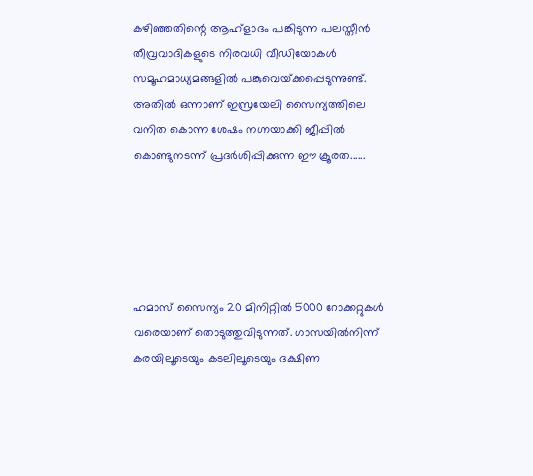കഴിഞ്ഞതിന്റെ ആഹ്ളാദം പങ്കിടുന്ന പലസ്തീന്‍ തീവ്രവാദികളുടെ നിരവധി വീഡിയോകള്‍ സമൂഹമാധ്യമങ്ങളില്‍ പങ്കുവെയ്‌ക്കപ്പെടുന്നുണ്ട്. അതില്‍ ഒന്നാണ് ഇസ്രയേലി സൈന്യത്തിലെ വനിത കൊന്ന ശേഷം നഗ്നയാക്കി ജീപ്പില്‍ കൊണ്ടുനടന്ന് പ്രദര്‍ശിപ്പിക്കുന്ന ഈ ക്രൂരത......





ഹമാസ് സൈന്യം 20 മിനിറ്റിൽ 5000 റോക്കറ്റുകൾ വരെയാണ് തൊടുത്തുവിടുന്നത്. ഗാസയില്‍നിന്ന്  കരയിലൂടെയും കടലിലൂടെയും ദക്ഷിണ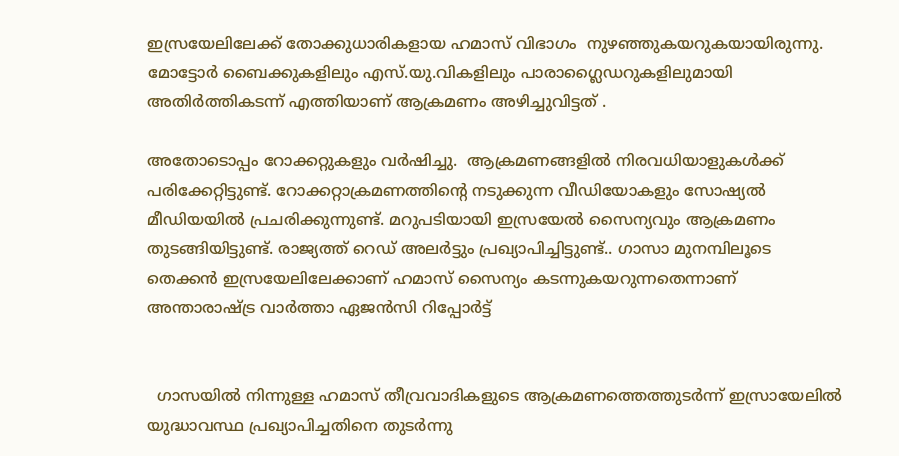ഇസ്രയേലിലേക്ക് തോക്കുധാരികളായ ഹമാസ് വിഭാഗം  നുഴഞ്ഞുകയറുകയായിരുന്നു. മോട്ടോ‍ർ ബൈക്കുകളിലും എസ്.യു.വികളിലും പാരാഗ്ലൈഡറുകളിലുമായി അതിർത്തികടന്ന് എത്തിയാണ് ആക്രമണം അഴിച്ചുവിട്ടത് .

അതോടൊപ്പം റോക്കറ്റുകളും വര്‍ഷിച്ചു.  ആക്രമണങ്ങളിൽ നിരവധിയാളുകൾക്ക് പരിക്കേറ്റിട്ടുണ്ട്. റോക്കറ്റാക്രമണത്തിന്റെ നടുക്കുന്ന വീഡിയോകളും സോഷ്യൽ മീഡിയയിൽ പ്രചരിക്കുന്നുണ്ട്. മറുപടിയായി ഇസ്രയേൽ സൈന്യവും ആക്രമണം തുടങ്ങിയിട്ടുണ്ട്. രാജ്യത്ത് റെഡ് അലർട്ടും പ്രഖ്യാപിച്ചിട്ടുണ്ട്.. ഗാസാ മുനമ്പിലൂടെ തെക്കൻ ഇസ്രയേലിലേക്കാണ് ഹമാസ് സൈന്യം കടന്നുകയറുന്നതെന്നാണ് അന്താരാഷ്ട്ര വാർത്താ ഏജൻസി റിപ്പോർട്ട്


  ഗാസയിൽ നിന്നുള്ള ഹമാസ് തീവ്രവാദികളുടെ ആക്രമണത്തെത്തുടർന്ന് ഇസ്രായേലിൽ യുദ്ധാവസ്ഥ പ്രഖ്യാപിച്ചതിനെ തുടർന്നു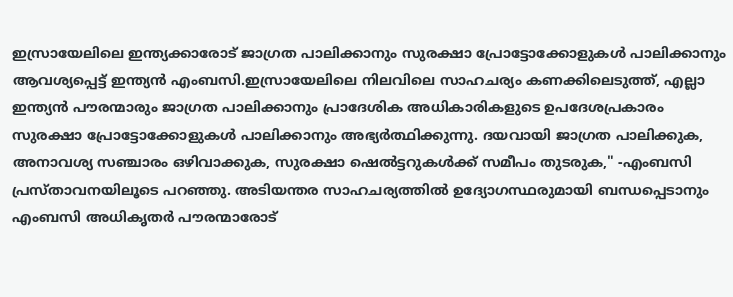ഇസ്രായേലിലെ ഇന്ത്യക്കാരോട് ജാഗ്രത പാലിക്കാനും സുരക്ഷാ പ്രോട്ടോക്കോളുകൾ പാലിക്കാനും ആവശ്യപ്പെട്ട് ഇന്ത്യൻ എംബസി.ഇസ്രായേലിലെ നിലവിലെ സാഹചര്യം കണക്കിലെടുത്ത്, എല്ലാ ഇന്ത്യൻ പൗരന്മാരും ജാഗ്രത പാലിക്കാനും പ്രാദേശിക അധികാരികളുടെ ഉപദേശപ്രകാരം സുരക്ഷാ പ്രോട്ടോക്കോളുകൾ പാലിക്കാനും അഭ്യർത്ഥിക്കുന്നു. ദയവായി ജാഗ്രത പാലിക്കുക, അനാവശ്യ സഞ്ചാരം ഒഴിവാക്കുക, സുരക്ഷാ ഷെൽട്ടറുകൾക്ക് സമീപം തുടരുക," -എംബസി പ്രസ്താവനയിലൂടെ പറഞ്ഞു. അടിയന്തര സാഹചര്യത്തിൽ ഉദ്യോഗസ്ഥരുമായി ബന്ധപ്പെടാനും എംബസി അധികൃതർ പൗരന്മാരോട്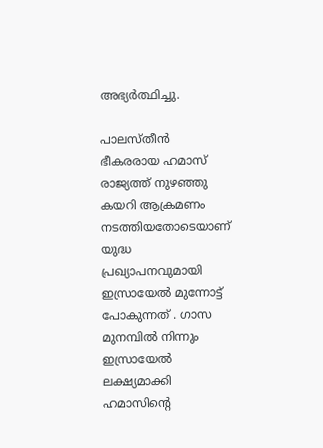അഭ്യർത്ഥിച്ചു.

പാലസ്തീൻ ഭീകരരായ ഹമാസ് രാജ്യത്ത് നുഴഞ്ഞു കയറി ആക്രമണം നടത്തിയതോടെയാണ്  യുദ്ധ പ്രഖ്യാപനവുമായി ഇസ്രായേൽ മുന്നോട്ട് പോകുന്നത് . ഗാസ മുനമ്പിൽ നിന്നും ഇസ്രായേൽ ലക്ഷ്യമാക്കി ഹമാസിന്റെ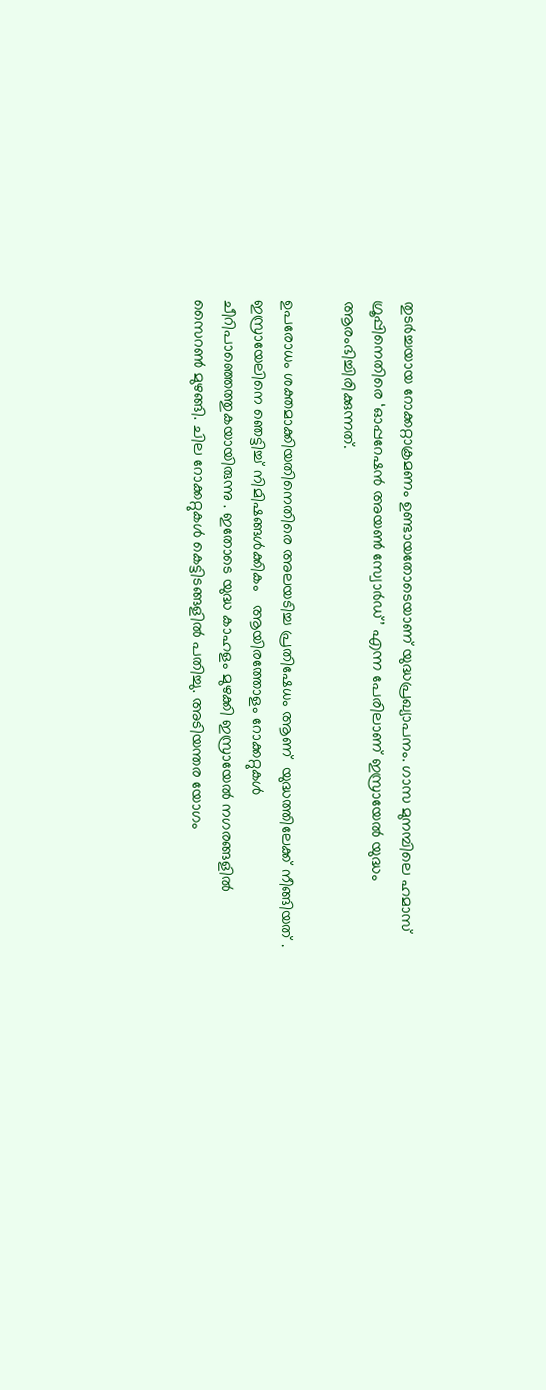തുടർച്ചയായ റോക്കറ്റാക്രമണം ഉണ്ടായതോടെയാണ് യുദ്ധപ്രഖ്യാപനം. ഗാസ മുനമ്പിലെ ഹമാസ് ഗ്രൂപ്പിനെതിരെ ‘ഓപ്പറേഷൻ അയൺ സ്വോർഡ്’ എന്ന പേരിലാണ് ഇസ്രായേൽ യുദ്ധം ആരംഭിച്ചിരിക്കുന്നത്.

ഉപരോധം ശക്തമാക്കിയതിനെതിരെ അലയടിച്ച പ്രതിഷേധം ആണ്  യുദ്ധത്തിലേക്ക് നീങ്ങിയത് . ഇസ്രായേലിനെ ഞെട്ടിച്ച് നിമിഷങ്ങള്‍ക്കികം   ആയിരത്തോളം റോക്കറ്റുകള്‍ ചീറിപാഞ്ഞെത്തുകയായിരുന്നു . ഇതോടെ യുദ്ധ കാഹളം മുഴക്കി ഇസ്രായേല്‍ നഗരങ്ങളില്‍ സൈറണ്‍ മുഴങ്ങി. ചില റോക്കറ്റുകള്‍ കെട്ടിടങ്ങളില്‍ പതിച്ചു. അടിയന്തര യോഗം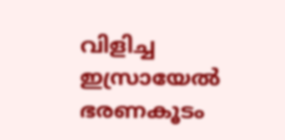വിളിച്ച ഇസ്രായേല്‍ ഭരണകൂടം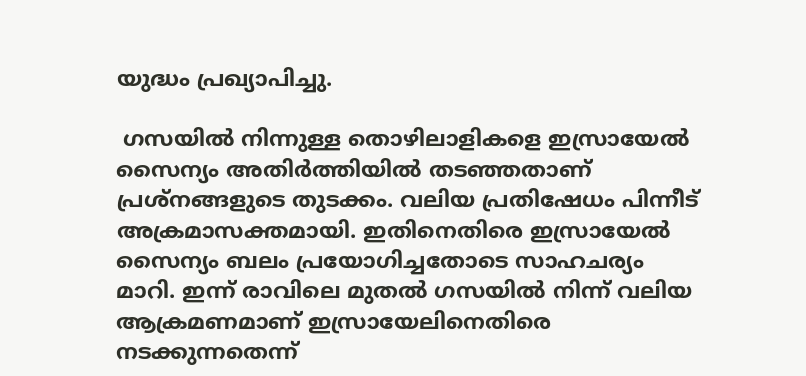യുദ്ധം പ്രഖ്യാപിച്ചു.

 ഗസയില്‍ നിന്നുള്ള തൊഴിലാളികളെ ഇസ്രായേല്‍ സൈന്യം അതിര്‍ത്തിയില്‍ തടഞ്ഞതാണ് പ്രശ്‌നങ്ങളുടെ തുടക്കം. വലിയ പ്രതിഷേധം പിന്നീട് അക്രമാസക്തമായി. ഇതിനെതിരെ ഇസ്രായേല്‍ സൈന്യം ബലം പ്രയോഗിച്ചതോടെ സാഹചര്യം മാറി. ഇന്ന് രാവിലെ മുതല്‍ ഗസയില്‍ നിന്ന് വലിയ ആക്രമണമാണ് ഇസ്രായേലിനെതിരെ നടക്കുന്നതെന്ന്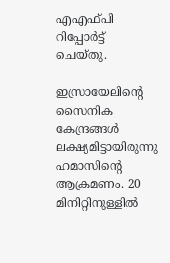എഎഫ്പി റിപ്പോര്‍ട്ട് ചെയ്തു.

ഇസ്രായേലിന്റെ സൈനിക കേന്ദ്രങ്ങള്‍ ലക്ഷ്യമിട്ടായിരുന്നു ഹമാസിന്റെ ആക്രമണം. 20 മിനിറ്റിനുള്ളിൽ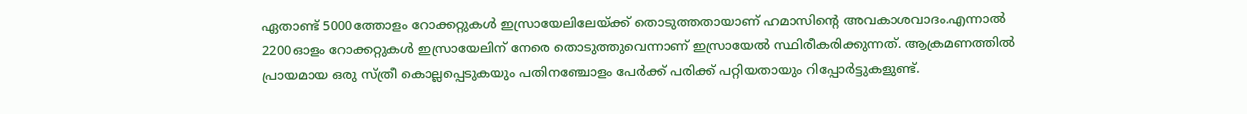ഏതാണ്ട് 5000ത്തോളം റോക്കറ്റുകൾ ഇസ്രായേലിലേയ്ക്ക് തൊടുത്തതായാണ് ഹമാസിന്റെ അവകാശവാദം.എന്നാൽ 2200ഓളം റോക്കറ്റുകൾ ഇസ്രായേലിന് നേരെ തൊടുത്തുവെന്നാണ് ഇസ്രായേൽ സ്ഥിരീകരിക്കുന്നത്. ആക്രമണത്തില്‍ പ്രായമായ ഒരു സ്ത്രീ കൊല്ലപ്പെടുകയും പതിനഞ്ചോളം പേര്‍ക്ക് പരിക്ക് പറ്റിയതായും റിപ്പോര്‍ട്ടുകളുണ്ട്.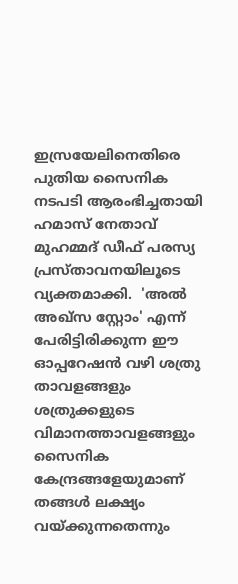ഇസ്രയേലിനെതിരെ പുതിയ സൈനിക നടപടി ആരംഭിച്ചതായി ഹമാസ് നേതാവ് മുഹമ്മദ് ഡീഫ് പരസ്യ പ്രസ്താവനയിലൂടെ വ്യക്തമാക്കി.  'അല്‍ അഖ്‌സ സ്റ്റോം' എന്ന് പേരിട്ടിരിക്കുന്ന ഈ ഓപ്പറേഷന്‍ വഴി ശത്രു താവളങ്ങളും ശത്രുക്കളുടെ വിമാനത്താവളങ്ങളും സൈനിക കേന്ദ്രങ്ങളേയുമാണ് തങ്ങള്‍ ലക്ഷ്യം വയ്ക്കുന്നതെന്നും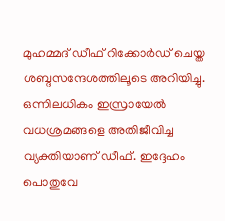മുഹമ്മദ് ഡീഫ് റിക്കോര്‍ഡ് ചെയ്ത ശബ്ദസന്ദേശത്തിലൂടെ അറിയിച്ചു. ഒന്നിലധികം ഇസ്രായേൽ വധശ്രമങ്ങളെ അതിജീവിച്ച വ്യക്തിയാണ് ഡീഫ്. ഇദ്ദേഹം പൊതുവേ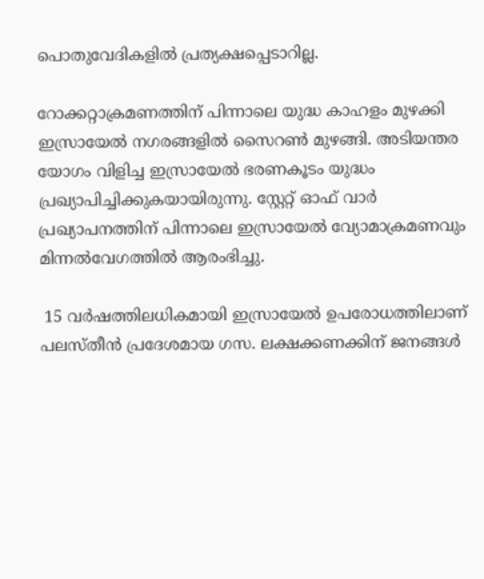പൊതുവേദികളിൽ പ്രത്യക്ഷപ്പെടാറില്ല.

റോക്കറ്റാക്രമണത്തിന് പിന്നാലെ യുദ്ധ കാഹളം മുഴക്കി ഇസ്രായേൽ നഗരങ്ങളിൽ സൈറൺ മുഴങ്ങി. അടിയന്തര യോഗം വിളിച്ച ഇസ്രായേൽ ഭരണകൂടം യുദ്ധം പ്രഖ്യാപിച്ചിക്കുകയായിരുന്നു. സ്റ്റേറ്റ് ഓഫ് വാർ പ്രഖ്യാപനത്തിന് പിന്നാലെ ഇസ്രായേൽ വ്യോമാക്രമണവും മിന്നൽവേഗത്തിൽ ആരംഭിച്ചു.

 15 വര്‍ഷത്തിലധികമായി ഇസ്രായേല്‍ ഉപരോധത്തിലാണ് പലസ്തീന്‍ പ്രദേശമായ ഗസ. ലക്ഷക്കണക്കിന് ജനങ്ങള്‍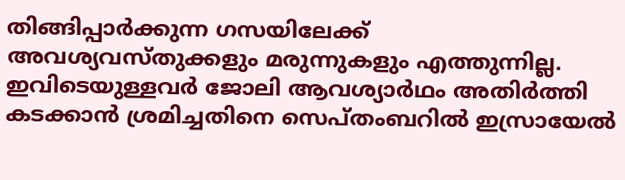തിങ്ങിപ്പാര്‍ക്കുന്ന ഗസയിലേക്ക് അവശ്യവസ്തുക്കളും മരുന്നുകളും എത്തുന്നില്ല. ഇവിടെയുള്ളവര്‍ ജോലി ആവശ്യാര്‍ഥം അതിര്‍ത്തി കടക്കാന്‍ ശ്രമിച്ചതിനെ സെപ്തംബറില്‍ ഇസ്രായേല്‍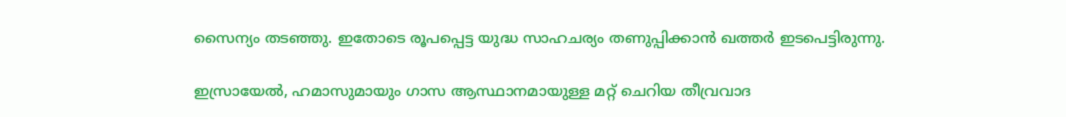സൈന്യം തടഞ്ഞു. ഇതോടെ രൂപപ്പെട്ട യുദ്ധ സാഹചര്യം തണുപ്പിക്കാന്‍ ഖത്തര്‍ ഇടപെട്ടിരുന്നു.

ഇസ്രായേൽ, ഹമാസുമായും ഗാസ ആസ്ഥാനമായുള്ള മറ്റ് ചെറിയ തീവ്രവാദ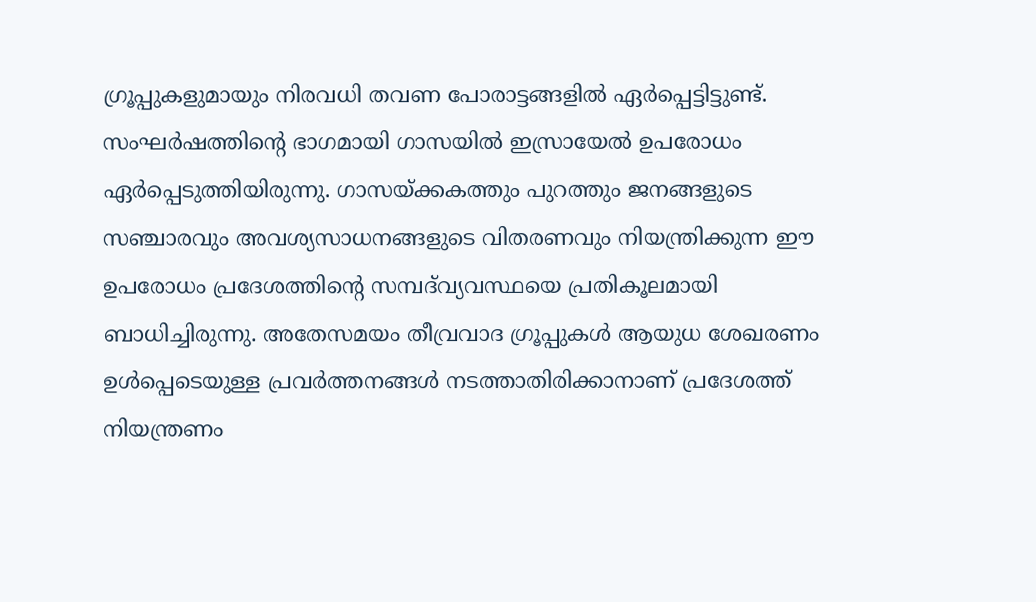ഗ്രൂപ്പുകളുമായും നിരവധി തവണ പോരാട്ടങ്ങളിൽ ഏർപ്പെട്ടിട്ടുണ്ട്. സംഘർഷത്തിൻ്റെ ഭാഗമായി ഗാസയിൽ ഇസ്രായേൽ ഉപരോധം ഏർപ്പെടുത്തിയിരുന്നു. ഗാസയ്ക്കകത്തും പുറത്തും ജനങ്ങളുടെ സഞ്ചാരവും അവശ്യസാധനങ്ങളുടെ വിതരണവും നിയന്ത്രിക്കുന്ന ഈ ഉപരോധം പ്രദേശത്തിൻ്റെ സമ്പദ്‌വ്യവസ്ഥയെ പ്രതികൂലമായി ബാധിച്ചിരുന്നു. അതേസമയം തീവ്രവാദ ഗ്രൂപ്പുകൾ ആയുധ ശേഖരണം ഉൾപ്പെടെയുള്ള പ്രവർത്തനങ്ങൾ നടത്താതിരിക്കാനാണ് പ്രദേശത്ത് നിയന്ത്രണം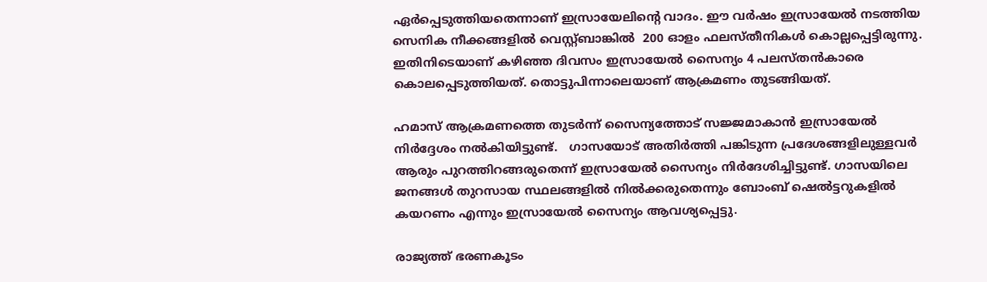ഏർപ്പെടുത്തിയതെന്നാണ് ഇസ്രായേലിൻ്റെ വാദം. ഈ വർഷം ഇസ്രായേൽ നടത്തിയ സെനിക നീക്കങ്ങളിൽ വെസ്റ്റ്ബാങ്കിൽ  200 ഓളം ഫലസ്തീനികൾ കൊല്ലപ്പെട്ടിരുന്നു.  ഇതിനിടെയാണ് കഴിഞ്ഞ ദിവസം ഇസ്രായേല്‍ സൈന്യം 4 പലസ്തന്‍കാരെ കൊലപ്പെടുത്തിയത്. തൊട്ടുപിന്നാലെയാണ്‌ ആക്രമണം തുടങ്ങിയത്.

ഹമാസ് ആക്രമണത്തെ തുടർന്ന് സൈന്യത്തോട് സജ്ജമാകാന്‍ ഇസ്രായേല്‍ നിര്‍ദ്ദേശം നല്‍കിയിട്ടുണ്ട്.   ഗാസയോട് അതിർത്തി പങ്കിടുന്ന പ്രദേശങ്ങളിലുള്ളവർ ആരും പുറത്തിറങ്ങരുതെന്ന് ഇസ്രായേൽ സൈന്യം നിർദേശിച്ചിട്ടുണ്ട്. ഗാസയിലെ ജനങ്ങൾ തുറസായ സ്ഥലങ്ങളിൽ നിൽക്കരുതെന്നും ബോംബ് ഷെൽട്ടറുകളിൽ കയറണം എന്നും ഇസ്രായേൽ സൈന്യം ആവശ്യപ്പെട്ടു.

രാജ്യത്ത് ഭരണകൂടം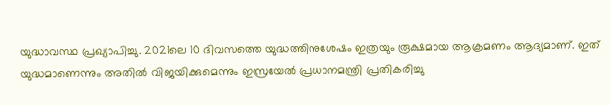യുദ്ധാവസ്ഥ പ്രഖ്യാപിച്ചു. 2021ലെ 10 ദിവസത്തെ യുദ്ധത്തിനുശേഷം ഇത്രയും രൂക്ഷമായ ആക്രമണം ആദ്യമാണ്. ഇത് യുദ്ധമാണെന്നും അതില്‍ വിജയിക്കുമെന്നും ഇസ്രയേല്‍ പ്രധാനമന്ത്രി പ്രതികരിച്ചു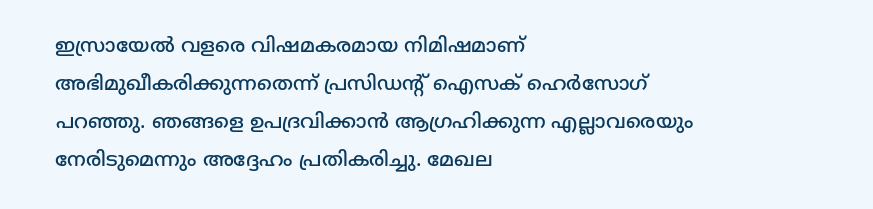ഇസ്രായേല്‍ വളരെ വിഷമകരമായ നിമിഷമാണ് അഭിമുഖീകരിക്കുന്നതെന്ന് പ്രസിഡന്റ് ഐസക് ഹെര്‍സോഗ് പറഞ്ഞു. ഞങ്ങളെ ഉപദ്രവിക്കാന്‍ ആഗ്രഹിക്കുന്ന എല്ലാവരെയും നേരിടുമെന്നും അദ്ദേഹം പ്രതികരിച്ചു. മേഖല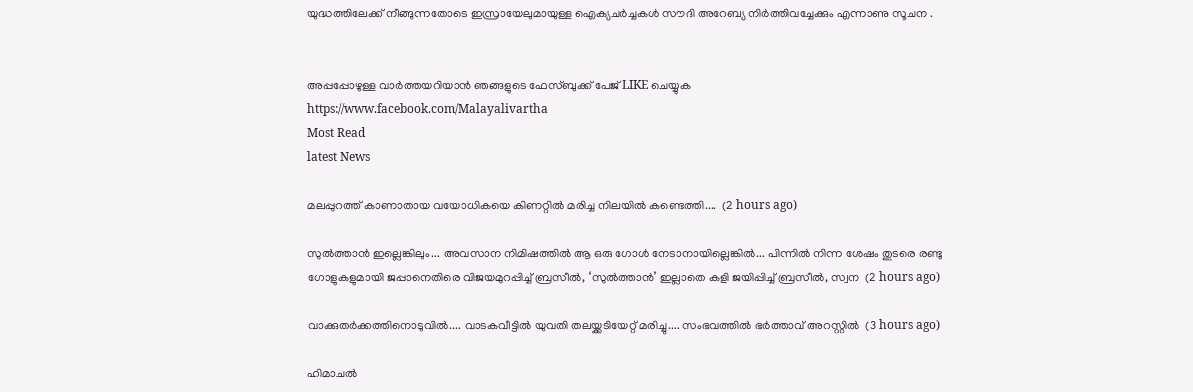യുദ്ധത്തിലേക്ക് നീങ്ങുന്നതോടെ ഇസ്രായേലുമായുള്ള ഐക്യചര്‍ച്ചകള്‍ സൗദി അറേബ്യ നിര്‍ത്തിവച്ചേക്കും എന്നാണു സൂചന .


അപ്പപ്പോഴുള്ള വാര്‍ത്തയറിയാന്‍ ഞങ്ങളുടെ ഫേസ്‌ബുക്ക്‌ പേജ് LIKE ചെയ്യുക
https://www.facebook.com/Malayalivartha
Most Read
latest News

മലപ്പുറത്ത് കാണാതായ വയോധികയെ കിണറ്റിൽ മരിച്ച നിലയിൽ കണ്ടെത്തി....  (2 hours ago)

സുൽത്താൻ ഇല്ലെങ്കിലും... അവസാന നിമിഷത്തിൽ ആ ഒരു ഗോൾ നേടാനായില്ലെങ്കിൽ... പിന്നിൽ നിന്ന ശേഷം തുടരെ രണ്ടു ഗോളുകളുമായി ജപ്പാനെതിരെ വിജയമുറപ്പിച്ച് ബ്രസീൽ, ‘സുൽത്താൻ’ ഇല്ലാതെ കളി ജയിപ്പിച്ച് ബ്രസീൽ, സ്വന  (2 hours ago)

വാക്കുതർക്കത്തിനൊടുവിൽ.... വാടകവീട്ടിൽ യുവതി തലയ്ക്കടിയേറ്റ് മരിച്ചു.... സംഭവത്തിൽ ഭർത്താവ് അറസ്റ്റിൽ  (3 hours ago)

ഹിമാചൽ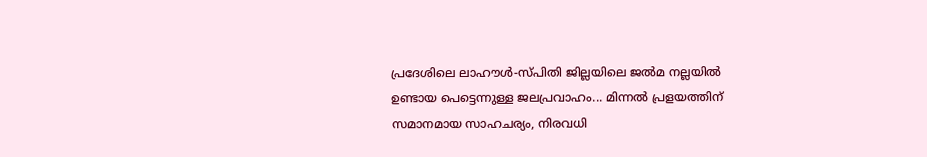പ്രദേശിലെ ലാഹൗൾ-സ്പിതി ജില്ലയിലെ ജൽമ നല്ലയിൽ ഉണ്ടായ പെട്ടെന്നുള്ള ജലപ്രവാഹം... മിന്നൽ പ്രളയത്തിന് സമാനമായ സാഹചര്യം, നിരവധി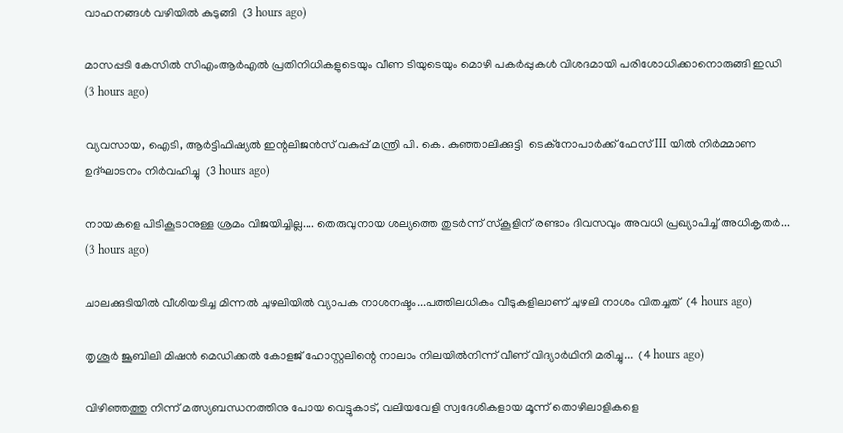വാഹനങ്ങൾ വഴിയിൽ കുടുങ്ങി  (3 hours ago)

മാസപ്പടി കേസിൽ സിഎംആർഎൽ പ്രതിനിധികളുടെയും വീണ ടിയുടെയും മൊഴി പകർപ്പുകൾ വിശദമായി പരിശോധിക്കാനൊരുങ്ങി ഇഡി  (3 hours ago)

വ്യവസായ, ഐടി, ആർട്ടിഫിഷ്യൽ ഇന്റലിജൻസ് വകുപ്പ് മന്ത്രി പി. കെ. കുഞ്ഞാലിക്കുട്ടി  ടെക്‌നോപാർക്ക് ഫേസ് III യിൽ നിർമ്മാണ ഉദ്ഘാടനം നിർവഹിച്ചു  (3 hours ago)

നായകളെ പിടികൂടാനുള്ള ശ്രമം വിജയിച്ചില്ല.... തെരുവുനായ ശല്യത്തെ തുടർന്ന് സ്‌കൂളിന് രണ്ടാം ദിവസവും അവധി പ്രഖ്യാപിച്ച് അധികൃതർ...  (3 hours ago)

ചാലക്കുടിയിൽ വീശിയടിച്ച മിന്നൽ ചുഴലിയിൽ വ്യാപക നാശനഷ്ടം...പത്തിലധികം വീടുകളിലാണ് ചുഴലി നാശം വിതച്ചത്  (4 hours ago)

തൃശൂർ ജൂബിലി മിഷൻ മെഡിക്കൽ കോളജ് ഹോസ്റ്റലിന്റെ നാലാം നിലയിൽനിന്ന് വീണ് വിദ്യാർഥിനി മരിച്ചു...  (4 hours ago)

വിഴിഞ്ഞത്തു നിന്ന് മത്സ്യബന്ധനത്തിനു പോയ വെട്ടുകാട്, വലിയവേളി സ്വദേശികളായ മൂന്ന് തൊഴിലാളികളെ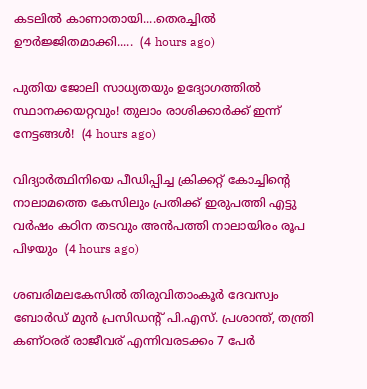കടലിൽ കാണാതായി....തെരച്ചിൽ ഊർജ്ജിതമാക്കി.....  (4 hours ago)

പുതിയ ജോലി സാധ്യതയും ഉദ്യോഗത്തിൽ സ്ഥാനക്കയറ്റവും! തുലാം രാശിക്കാർക്ക് ഇന്ന് നേട്ടങ്ങൾ!  (4 hours ago)

വിദ്യാർത്ഥിനിയെ പീഡിപ്പിച്ച ക്രിക്കറ്റ് കോച്ചിന്റെ നാലാമത്തെ കേസിലും പ്രതിക്ക് ഇരുപത്തി എട്ടു വർഷം കഠിന തടവും അൻപത്തി നാലായിരം രൂപ പിഴയും  (4 hours ago)

ശബരിമലകേസിൽ തിരുവിതാംകൂർ ദേവസ്വം ബോർഡ് മുൻ പ്രസിഡന്റ് പി.എസ്. പ്രശാന്ത്, തന്ത്രി കണ്ഠരര് രാജീവര് എന്നിവരടക്കം 7 പേർ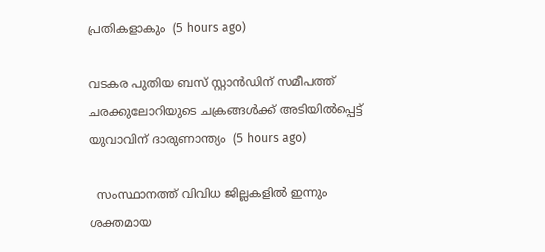പ്രതികളാകും  (5 hours ago)

വടകര പുതിയ ബസ് സ്റ്റാന്‍ഡിന് സമീപത്ത് ചരക്കുലോറിയുടെ ചക്രങ്ങള്‍ക്ക് അടിയില്‍പ്പെട്ട് യുവാവിന് ദാരുണാന്ത്യം  (5 hours ago)

  സംസ്ഥാനത്ത് വിവിധ ജില്ലകളിൽ ഇന്നും ശക്തമായ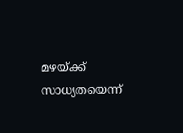മഴയ്ക്ക് സാധ്യതയെന്ന്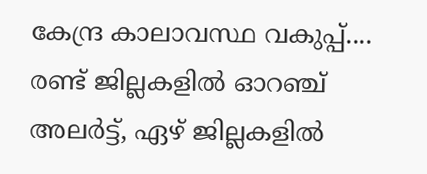കേന്ദ്ര കാലാവസ്ഥ വകുപ്പ്.... രണ്ട് ജില്ലകളിൽ ഓറഞ്ച് അലർട്ട്, ഏഴ് ജില്ലകളിൽ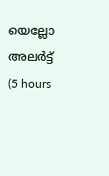യെല്ലോ അലർട്ട്  (5 hours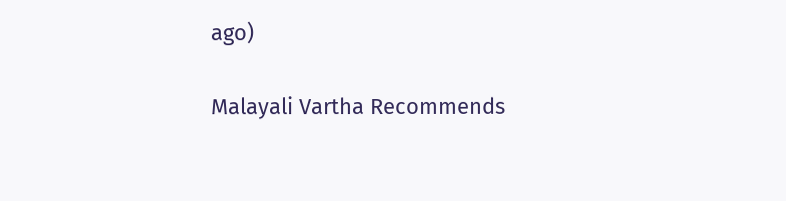ago)

Malayali Vartha Recommends